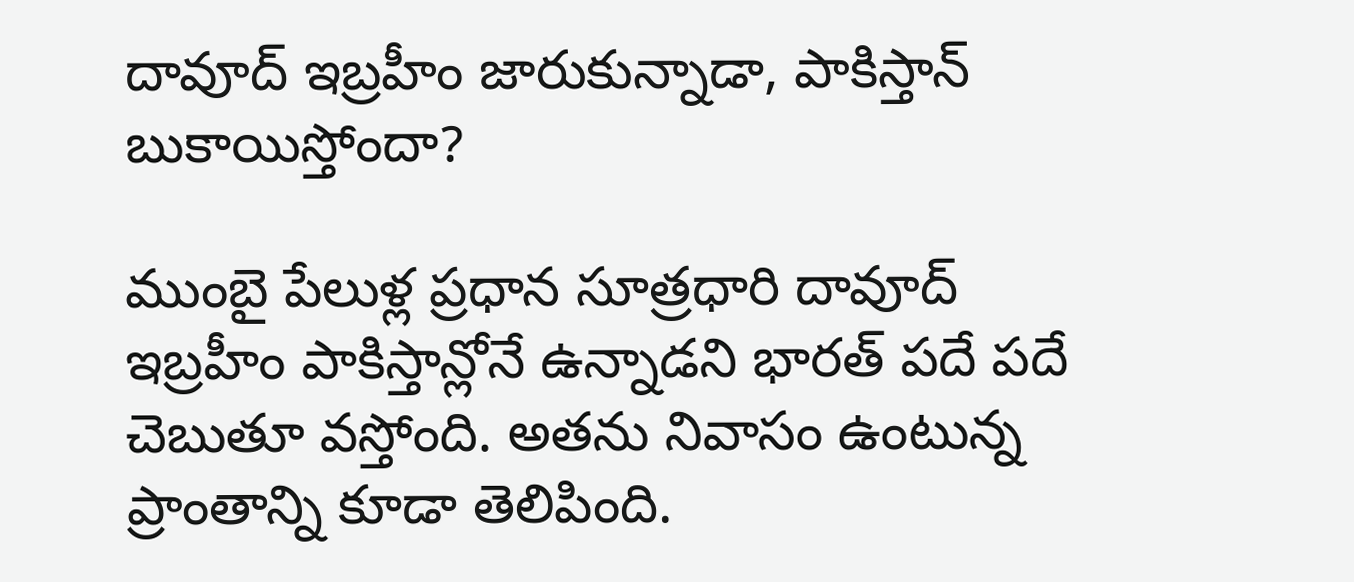దావూద్ ఇబ్రహీం జారుకున్నాడా, పాకిస్తాన్ బుకాయిస్తోందా?

ముంబై పేలుళ్ల ప్రధాన సూత్రధారి దావూద్ ఇబ్రహీం పాకిస్తాన్లోనే ఉన్నాడని భారత్ పదే పదే చెబుతూ వస్తోంది. అతను నివాసం ఉంటున్న ప్రాంతాన్ని కూడా తెలిపింది.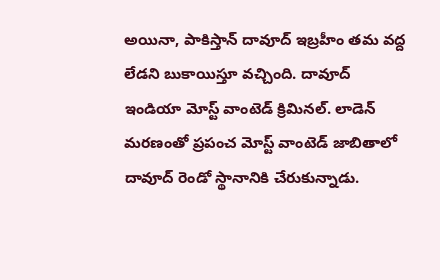అయినా, పాకిస్తాన్ దావూద్ ఇబ్రహీం తమ వద్ద లేడని బుకాయిస్తూ వచ్చింది. దావూద్ ఇండియా మోస్ట్ వాంటెడ్ క్రిమినల్. లాడెన్ మరణంతో ప్రపంచ మోస్ట్ వాంటెడ్ జాబితాలో దావూద్ రెండో స్థానానికి చేరుకున్నాడు.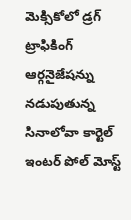మెక్సికోలో డ్రగ్ ట్రాఫికింగ్ ఆర్గనైజేషన్ను నడుపుతున్న సినాలోవా కార్టెల్ ఇంటర్ పోల్ మోస్ట్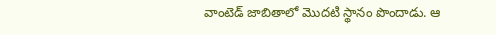వాంటెడ్ జాబితాలో మొదటి స్థానం పొందాడు. ఆ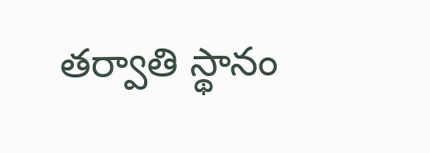తర్వాతి స్థానం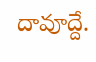దావూద్దే.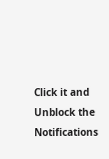Click it and Unblock the Notifications